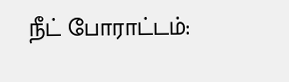நீட் போராட்டம்: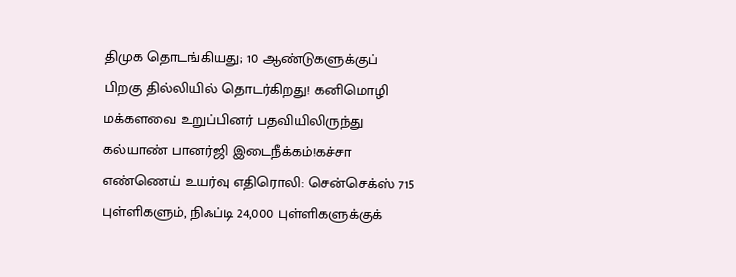திமுக தொடங்கியது; 10 ஆண்டுகளுக்குப் பிறகு தில்லியில் தொடர்கிறது! கனிமொழி மக்களவை உறுப்பினர் பதவியிலிருந்து கல்யாண் பானர்ஜி இடைநீக்கம்!கச்சா எண்ணெய் உயர்வு எதிரொலி: சென்செக்ஸ் 715 புள்ளிகளும், நிஃப்டி 24,000 புள்ளிகளுக்குக்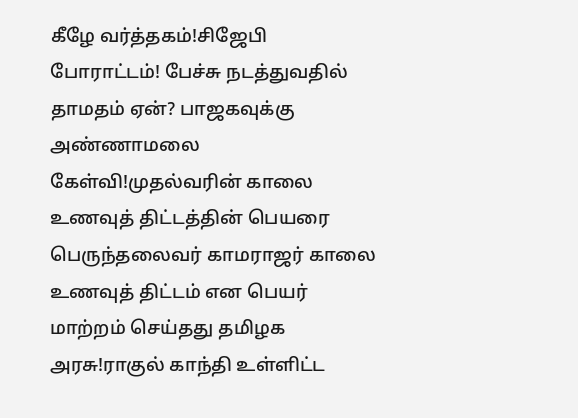கீழே வர்த்தகம்!சிஜேபி போராட்டம்! பேச்சு நடத்துவதில் தாமதம் ஏன்? பாஜகவுக்கு அண்ணாமலை கேள்வி!முதல்வரின் காலை உணவுத் திட்டத்தின் பெயரை பெருந்தலைவர் காமராஜர் காலை உணவுத் திட்டம் என பெயர் மாற்றம் செய்தது தமிழக அரசு!ராகுல் காந்தி உள்ளிட்ட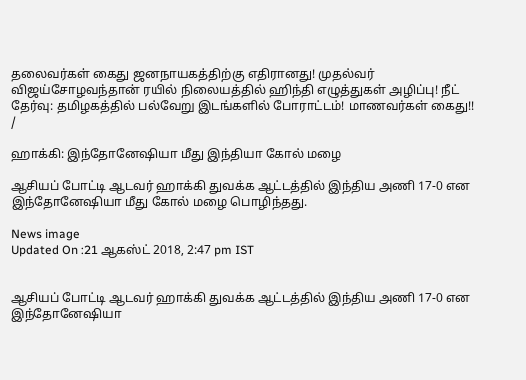தலைவர்கள் கைது ஜனநாயகத்திற்கு எதிரானது! முதல்வர் விஜய்சோழவந்தான் ரயில் நிலையத்தில் ஹிந்தி எழுத்துகள் அழிப்பு! நீட் தேர்வு: தமிழகத்தில் பல்வேறு இடங்களில் போராட்டம்! மாணவர்கள் கைது!!
/

ஹாக்கி: இந்தோனேஷியா மீது இந்தியா கோல் மழை

ஆசியப் போட்டி ஆடவர் ஹாக்கி துவக்க ஆட்டத்தில் இந்திய அணி 17-0 என இந்தோனேஷியா மீது கோல் மழை பொழிந்தது.

News image
Updated On :21 ஆகஸ்ட் 2018, 2:47 pm IST


ஆசியப் போட்டி ஆடவர் ஹாக்கி துவக்க ஆட்டத்தில் இந்திய அணி 17-0 என இந்தோனேஷியா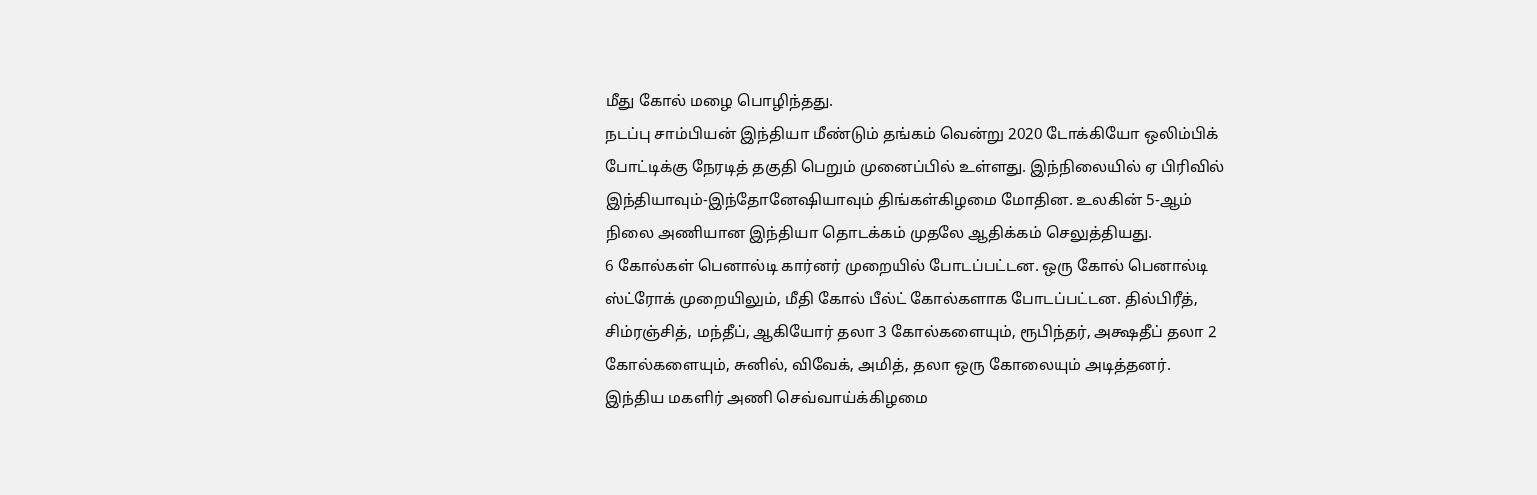மீது கோல் மழை பொழிந்தது.
நடப்பு சாம்பியன் இந்தியா மீண்டும் தங்கம் வென்று 2020 டோக்கியோ ஒலிம்பிக் போட்டிக்கு நேரடித் தகுதி பெறும் முனைப்பில் உள்ளது. இந்நிலையில் ஏ பிரிவில் இந்தியாவும்-இந்தோனேஷியாவும் திங்கள்கிழமை மோதின. உலகின் 5-ஆம் நிலை அணியான இந்தியா தொடக்கம் முதலே ஆதிக்கம் செலுத்தியது.
6 கோல்கள் பெனால்டி கார்னர் முறையில் போடப்பட்டன. ஒரு கோல் பெனால்டி ஸ்ட்ரோக் முறையிலும், மீதி கோல் பீல்ட் கோல்களாக போடப்பட்டன. தில்பிரீத், சிம்ரஞ்சித், மந்தீப், ஆகியோர் தலா 3 கோல்களையும், ரூபிந்தர், அக்ஷதீப் தலா 2 கோல்களையும், சுனில், விவேக், அமித், தலா ஒரு கோலையும் அடித்தனர்.
இந்திய மகளிர் அணி செவ்வாய்க்கிழமை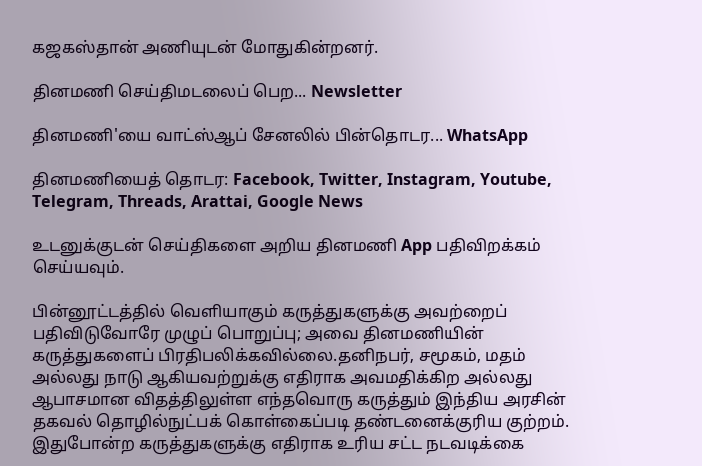கஜகஸ்தான் அணியுடன் மோதுகின்றனர்.

தினமணி செய்திமடலைப் பெற... Newsletter

தினமணி'யை வாட்ஸ்ஆப் சேனலில் பின்தொடர... WhatsApp

தினமணியைத் தொடர: Facebook, Twitter, Instagram, Youtube, Telegram, Threads, Arattai, Google News

உடனுக்குடன் செய்திகளை அறிய தினமணி App பதிவிறக்கம் செய்யவும்.

பின்னூட்டத்தில் வெளியாகும் கருத்துகளுக்கு அவற்றைப் பதிவிடுவோரே முழுப் பொறுப்பு; அவை தினமணியின் கருத்துகளைப் பிரதிபலிக்கவில்லை.தனிநபர், சமூகம், மதம் அல்லது நாடு ஆகியவற்றுக்கு எதிராக அவமதிக்கிற அல்லது ஆபாசமான விதத்திலுள்ள எந்தவொரு கருத்தும் இந்திய அரசின் தகவல் தொழில்நுட்பக் கொள்கைப்படி தண்டனைக்குரிய குற்றம். இதுபோன்ற கருத்துகளுக்கு எதிராக உரிய சட்ட நடவடிக்கை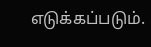எடுக்கப்படும்.